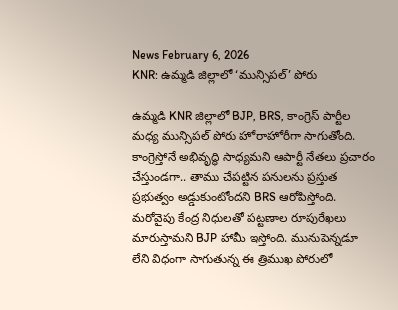News February 6, 2026
KNR: ఉమ్మడి జిల్లాలో ‘మున్సిపల్’ పోరు

ఉమ్మడి KNR జిల్లాలో BJP, BRS, కాంగ్రెస్ పార్టీల మధ్య మున్సిపల్ పోరు హోరాహోరీగా సాగుతోంది. కాంగ్రెస్తోనే అభివృద్ధి సాధ్యమని ఆపార్టీ నేతలు ప్రచారం చేస్తుండగా.. తాము చేపట్టిన పనులను ప్రస్తుత ప్రభుత్వం అడ్డుకుంటోందని BRS ఆరోపిస్తోంది. మరోవైపు కేంద్ర నిధులతో పట్టణాల రూపురేఖలు మారుస్తామని BJP హామీ ఇస్తోంది. మునుపెన్నడూ లేని విధంగా సాగుతున్న ఈ త్రిముఖ పోరులో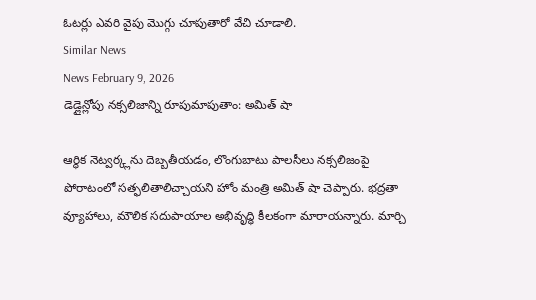ఓటర్లు ఎవరి వైపు మొగ్గు చూపుతారో వేచి చూడాలి.
Similar News
News February 9, 2026
డెడ్లైన్లోపు నక్సలిజాన్ని రూపుమాపుతాం: అమిత్ షా

ఆర్థిక నెట్వర్క్లను దెబ్బతీయడం, లొంగుబాటు పాలసీలు నక్సలిజంపై పోరాటంలో సత్ఫలితాలిచ్చాయని హోం మంత్రి అమిత్ షా చెప్పారు. భద్రతా వ్యూహాలు, మౌలిక సదుపాయాల అభివృద్ధి కీలకంగా మారాయన్నారు. మార్చి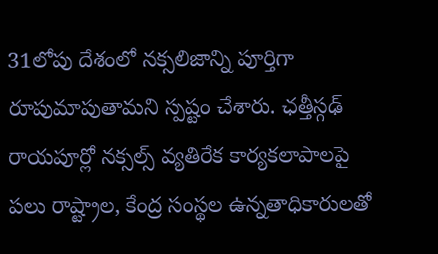31లోపు దేశంలో నక్సలిజాన్ని పూర్తిగా రూపుమాపుతామని స్పష్టం చేశారు. ఛత్తీస్గఢ్ రాయపూర్లో నక్సల్స్ వ్యతిరేక కార్యకలాపాలపై పలు రాష్ట్రాల, కేంద్ర సంస్థల ఉన్నతాధికారులతో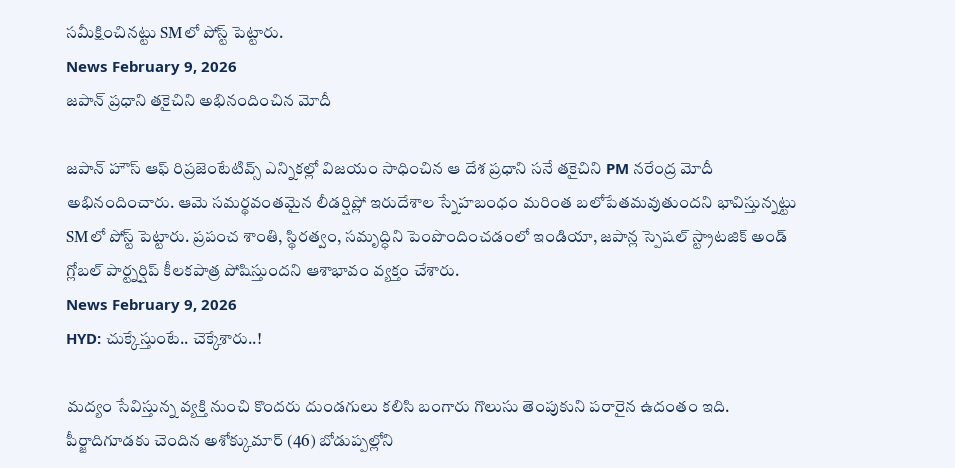సమీక్షించినట్టు SMలో పోస్ట్ పెట్టారు.
News February 9, 2026
జపాన్ ప్రధాని తకైచిని అభినందించిన మోదీ

జపాన్ హౌస్ ఆఫ్ రిప్రజెంటేటివ్స్ ఎన్నికల్లో విజయం సాధించిన ఆ దేశ ప్రధాని సనే తకైచిని PM నరేంద్ర మోదీ అభినందించారు. ఆమె సమర్థవంతమైన లీడర్షిప్లో ఇరుదేశాల స్నేహబంధం మరింత బలోపేతమవుతుందని భావిస్తున్నట్టు SMలో పోస్ట్ పెట్టారు. ప్రపంచ శాంతి, స్థిరత్వం, సమృద్ధిని పెంపొందించడంలో ఇండియా, జపాన్ల స్పెషల్ స్ట్రాటజిక్ అండ్ గ్లోబల్ పార్ట్నర్షిప్ కీలకపాత్ర పోషిస్తుందని ఆశాభావం వ్యక్తం చేశారు.
News February 9, 2026
HYD: చుక్కేస్తుంటే.. చెక్కేశారు..!

మద్యం సేవిస్తున్న వ్యక్తి నుంచి కొందరు దుండగులు కలిసి బంగారు గొలుసు తెంపుకుని పరారైన ఉదంతం ఇది. పీర్జాదిగూడకు చెందిన అశోక్కుమార్ (46) బోడుప్పల్లోని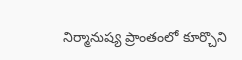నిర్మానుష్య ప్రాంతంలో కూర్చొని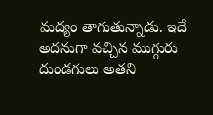మద్యం తాగుతున్నాడు. ఇదే అదనుగా వచ్చిన ముగ్గురు దుండగులు అతని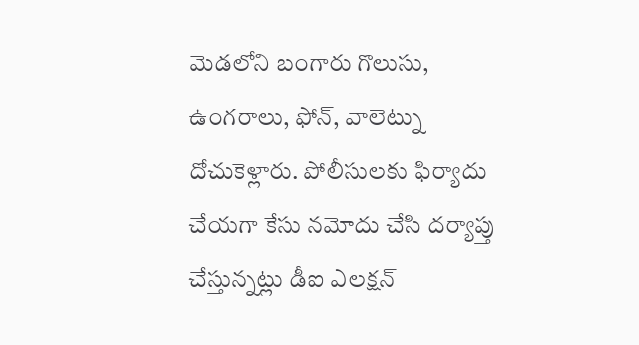మెడలోని బంగారు గొలుసు, ఉంగరాలు, ఫోన్, వాలెట్ను దోచుకెళ్లారు. పోలీసులకు ఫిర్యాదు చేయగా కేసు నమోదు చేసి దర్యాప్తు చేస్తున్నట్లు డీఐ ఎలక్షన్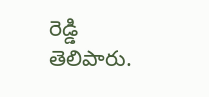రెడ్డి తెలిపారు.